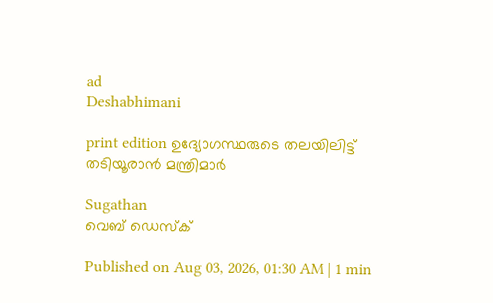ad
Deshabhimani

print edition ഉദ്യോഗസ്ഥരുടെ തലയിലിട്ട്‌ തടിയൂരാൻ മന്ത്രിമാർ

Sugathan
വെബ് ഡെസ്ക്

Published on Aug 03, 2026, 01:30 AM | 1 min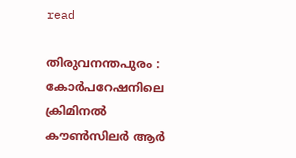read

തിരുവനന്തപുരം : കോർപറേഷനിലെ ക്രിമിനൽ ക‍ൗൺസിലർ ആർ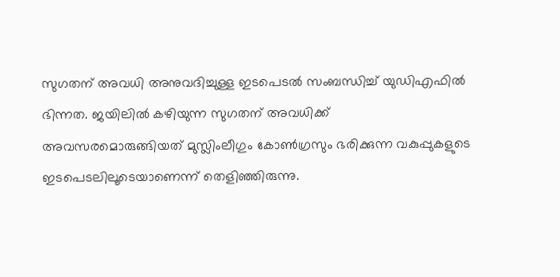സുഗതന്‌ അവധി അനുവദിച്ചുള്ള ഇടപെടൽ സംബന്ധിച്ച്‌ യുഡിഎഫിൽ ഭിന്നത. ജയിലിൽ കഴിയുന്ന സുഗതന്‌ അവധിക്ക്‌ അവസരമൊരുങ്ങിയത്‌ മുസ്ലിംലീഗും കോൺഗ്രസും ഭരിക്കുന്ന വകുപ്പുകളുടെ ഇടപെടലിലൂടെയാണെന്ന്‌ തെളിഞ്ഞിരുന്നു.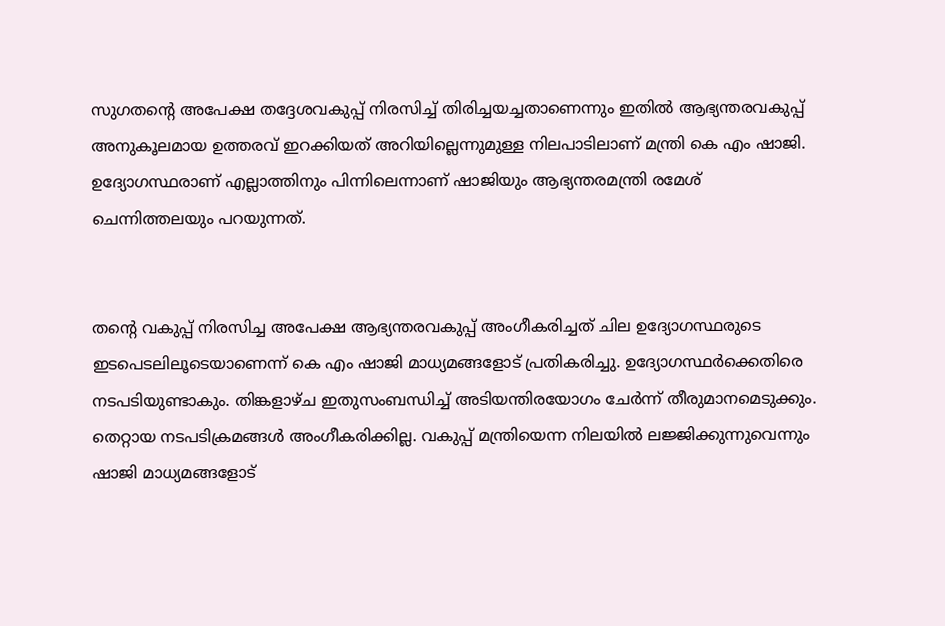സുഗതന്റെ അപേക്ഷ തദ്ദേശവകുപ്പ്‌ നിരസിച്ച്‌ തിരിച്ചയച്ചതാണെന്നും ഇതിൽ ആഭ്യന്തരവകുപ്പ്‌ അനുകൂലമായ ഉത്തരവ്‌ ഇറക്കിയത്‌ അറിയില്ലെന്നുമുള്ള നിലപാടിലാണ്‌ മന്ത്രി കെ എം ഷാജി. ഉദ്യോഗസ്ഥരാണ്‌ എല്ലാത്തിനും പിന്നിലെന്നാണ്‌ ഷാജിയും ആഭ്യന്തരമന്ത്രി രമേശ്‌ ചെന്നിത്തലയും പറയുന്നത്‌.


തന്റെ വകുപ്പ്‌ നിരസിച്ച അപേക്ഷ ആഭ്യന്തരവകുപ്പ്‌ അംഗീകരിച്ചത്‌ ചില ഉദ്യോഗസ്ഥരുടെ ഇടപെടലിലൂടെയാണെന്ന്‌ കെ എം ഷാജി മാധ്യമങ്ങളോട്‌ പ്രതികരിച്ചു. ഉദ്യോഗസ്ഥർക്കെതിരെ നടപടിയുണ്ടാകും. തിങ്കളാഴ്‌ച ഇതുസംബന്ധിച്ച്‌ അടിയന്തിരയോഗം ചേർന്ന്‌ തീരുമാനമെടുക്കും. തെറ്റായ നടപടിക്രമങ്ങൾ അംഗീകരിക്കില്ല. വകുപ്പ്‌ മന്ത്രിയെന്ന നിലയിൽ ലജ്ജിക്കുന്നുവെന്നും ഷാജി മാധ്യമങ്ങളോട്‌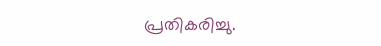പ്രതികരിച്ചു.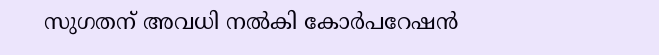സുഗതന്‌ അവധി നൽകി കോർപറേഷൻ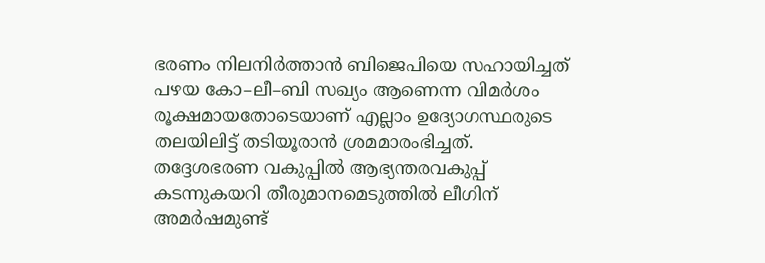ഭരണം നിലനിർത്താൻ ബിജെപിയെ സഹായിച്ചത്‌ പഴയ കോ–ലീ–ബി സഖ്യം ആണെന്ന വിമർശം രൂക്ഷമായതോടെയാണ്‌ എല്ലാം ഉദ്യോഗസ്ഥരുടെ തലയിലിട്ട്‌ തടിയൂരാൻ ശ്രമമാരംഭിച്ചത്‌. തദ്ദേശഭരണ വകുപ്പിൽ ആഭ്യന്തരവകുപ്പ്‌ കടന്നുകയറി തീരുമാനമെടുത്തിൽ ലീഗിന്‌ അമർഷമുണ്ട്‌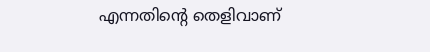എന്നതിന്റെ തെളിവാണ്‌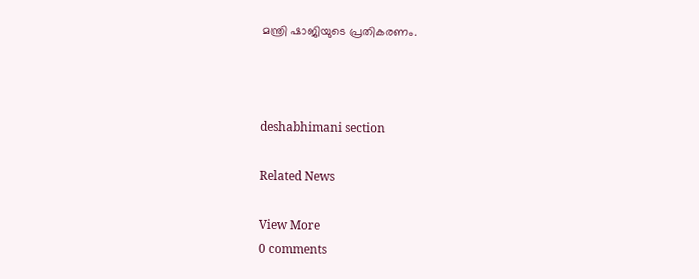മന്ത്രി ഷാജിയുടെ പ്രതികരണം.



deshabhimani section

Related News

View More
0 comments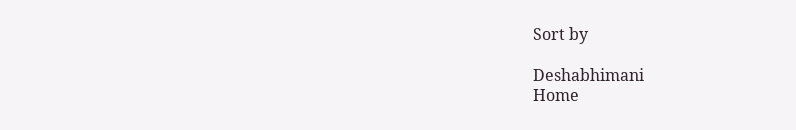Sort by

Deshabhimani
Home